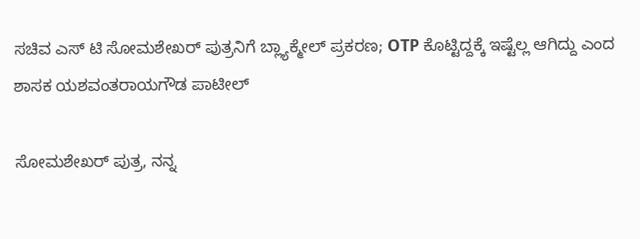ಸಚಿವ ಎಸ್ ಟಿ ಸೋಮಶೇಖರ್ ಪುತ್ರನಿಗೆ ಬ್ಲ್ಯಾಕ್ಮೇಲ್ ಪ್ರಕರಣ; OTP ಕೊಟ್ಟಿದ್ದಕ್ಕೆ ಇಷ್ಟೆಲ್ಲ ಆಗಿದ್ದು ಎಂದ ಶಾಸಕ ಯಶವಂತರಾಯಗೌಡ ಪಾಟೀಲ್

ಸೋಮಶೇಖರ್ ಪುತ್ರ, ನನ್ನ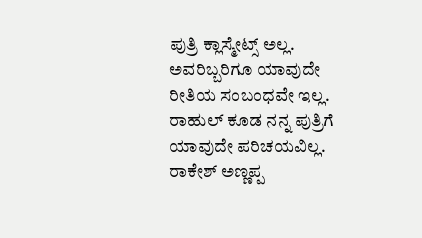ಪುತ್ರಿ ಕ್ಲಾಸ್ಮೇಟ್ಸ್ ಅಲ್ಲ. ಅವರಿಬ್ಬರಿಗೂ ಯಾವುದೇ ರೀತಿಯ ಸಂಬಂಧವೇ ಇಲ್ಲ. ರಾಹುಲ್ ಕೂಡ ನನ್ನ ಪುತ್ರಿಗೆ ಯಾವುದೇ ಪರಿಚಯವಿಲ್ಲ. ರಾಕೇಶ್ ಅಣ್ಣಪ್ಪ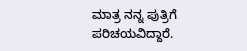ಮಾತ್ರ ನನ್ನ ಪುತ್ರಿಗೆ ಪರಿಚಯವಿದ್ದಾರೆ.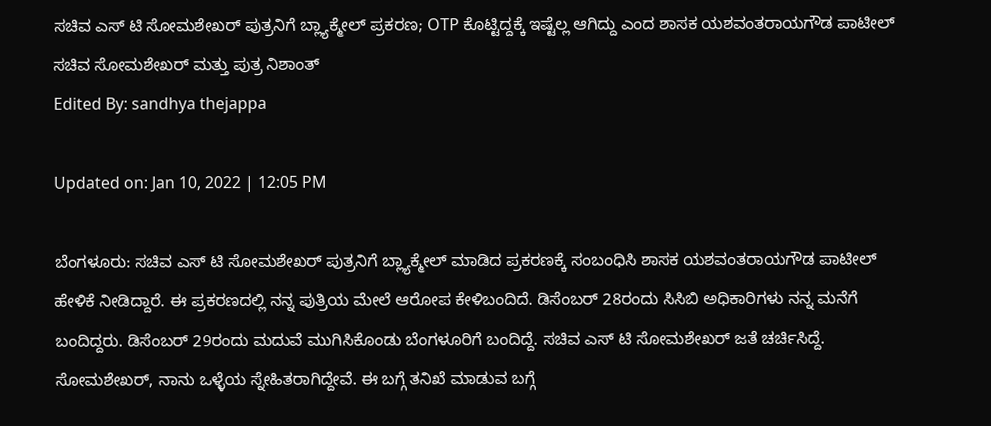ಸಚಿವ ಎಸ್ ಟಿ ಸೋಮಶೇಖರ್ ಪುತ್ರನಿಗೆ ಬ್ಲ್ಯಾಕ್ಮೇಲ್ ಪ್ರಕರಣ; OTP ಕೊಟ್ಟಿದ್ದಕ್ಕೆ ಇಷ್ಟೆಲ್ಲ ಆಗಿದ್ದು ಎಂದ ಶಾಸಕ ಯಶವಂತರಾಯಗೌಡ ಪಾಟೀಲ್
ಸಚಿವ ಸೋಮಶೇಖರ್‌ ಮತ್ತು ಪುತ್ರ ನಿಶಾಂತ್
Edited By: sandhya thejappa

Updated on: Jan 10, 2022 | 12:05 PM

ಬೆಂಗಳೂರು: ಸಚಿವ ಎಸ್ ಟಿ ಸೋಮಶೇಖರ್ ಪುತ್ರನಿಗೆ ಬ್ಲ್ಯಾಕ್ಮೇಲ್ ಮಾಡಿದ ಪ್ರಕರಣಕ್ಕೆ ಸಂಬಂಧಿಸಿ ಶಾಸಕ ಯಶವಂತರಾಯಗೌಡ ಪಾಟೀಲ್ ಹೇಳಿಕೆ ನೀಡಿದ್ದಾರೆ. ಈ ಪ್ರಕರಣದಲ್ಲಿ ನನ್ನ ಪುತ್ರಿಯ ಮೇಲೆ ಆರೋಪ ಕೇಳಿಬಂದಿದೆ. ಡಿಸೆಂಬರ್ 28ರಂದು ಸಿಸಿಬಿ ಅಧಿಕಾರಿಗಳು ನನ್ನ ಮನೆಗೆ ಬಂದಿದ್ದರು. ಡಿಸೆಂಬರ್ 29ರಂದು ಮದುವೆ ಮುಗಿಸಿಕೊಂಡು ಬೆಂಗಳೂರಿಗೆ ಬಂದಿದ್ದೆ. ಸಚಿವ ಎಸ್ ಟಿ ಸೋಮಶೇಖರ್ ಜತೆ ಚರ್ಚಿಸಿದ್ದೆ. ಸೋಮಶೇಖರ್, ನಾನು ಒಳ್ಳೆಯ ಸ್ನೇಹಿತರಾಗಿದ್ದೇವೆ. ಈ ಬಗ್ಗೆ ತನಿಖೆ ಮಾಡುವ ಬಗ್ಗೆ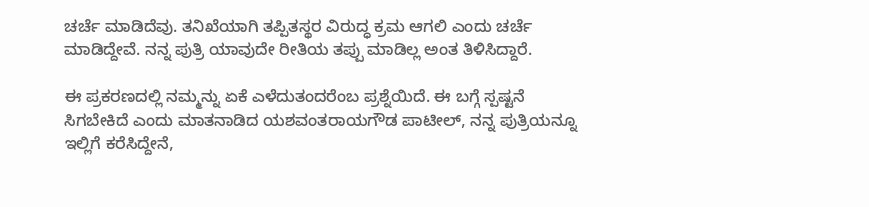ಚರ್ಚೆ ಮಾಡಿದೆವು. ತನಿಖೆಯಾಗಿ ತಪ್ಪಿತಸ್ಥರ ವಿರುದ್ಧ ಕ್ರಮ ಆಗಲಿ ಎಂದು ಚರ್ಚೆ ಮಾಡಿದ್ದೇವೆ. ನನ್ನ ಪುತ್ರಿ ಯಾವುದೇ ರೀತಿಯ ತಪ್ಪು ಮಾಡಿಲ್ಲ ಅಂತ ತಿಳಿಸಿದ್ದಾರೆ.

ಈ ಪ್ರಕರಣದಲ್ಲಿ ನಮ್ಮನ್ನು ಏಕೆ ಎಳೆದುತಂದರೆಂಬ ಪ್ರಶ್ನೆಯಿದೆ. ಈ ಬಗ್ಗೆ ಸ್ಪಷ್ಟನೆ ಸಿಗಬೇಕಿದೆ ಎಂದು ಮಾತನಾಡಿದ ಯಶವಂತರಾಯಗೌಡ ಪಾಟೀಲ್, ನನ್ನ ಪುತ್ರಿಯನ್ನೂ ಇಲ್ಲಿಗೆ ಕರೆಸಿದ್ದೇನೆ,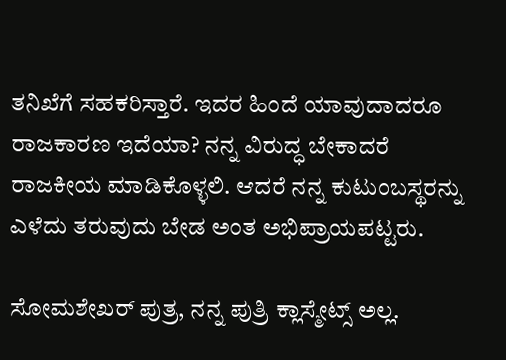ತನಿಖೆಗೆ ಸಹಕರಿಸ್ತಾರೆ. ಇದರ ಹಿಂದೆ ಯಾವುದಾದರೂ ರಾಜಕಾರಣ ಇದೆಯಾ? ನನ್ನ ವಿರುದ್ಧ ಬೇಕಾದರೆ ರಾಜಕೀಯ ಮಾಡಿಕೊಳ್ಳಲಿ. ಆದರೆ ನನ್ನ ಕುಟುಂಬಸ್ಥರನ್ನು ಎಳೆದು ತರುವುದು ಬೇಡ ಅಂತ ಅಭಿಪ್ರಾಯಪಟ್ಟರು.

ಸೋಮಶೇಖರ್ ಪುತ್ರ, ನನ್ನ ಪುತ್ರಿ ಕ್ಲಾಸ್ಮೇಟ್ಸ್ ಅಲ್ಲ.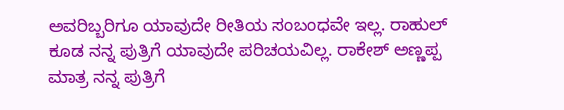ಅವರಿಬ್ಬರಿಗೂ ಯಾವುದೇ ರೀತಿಯ ಸಂಬಂಧವೇ ಇಲ್ಲ. ರಾಹುಲ್ ಕೂಡ ನನ್ನ ಪುತ್ರಿಗೆ ಯಾವುದೇ ಪರಿಚಯವಿಲ್ಲ. ರಾಕೇಶ್ ಅಣ್ಣಪ್ಪ ಮಾತ್ರ ನನ್ನ ಪುತ್ರಿಗೆ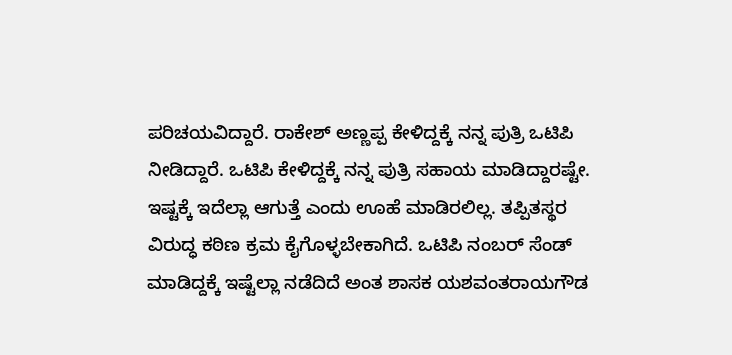ಪರಿಚಯವಿದ್ದಾರೆ. ರಾಕೇಶ್ ಅಣ್ಣಪ್ಪ ಕೇಳಿದ್ದಕ್ಕೆ ನನ್ನ ಪುತ್ರಿ ಒಟಿಪಿ ನೀಡಿದ್ದಾರೆ. ಒಟಿಪಿ ಕೇಳಿದ್ದಕ್ಕೆ ನನ್ನ ಪುತ್ರಿ ಸಹಾಯ ಮಾಡಿದ್ದಾರಷ್ಟೇ. ಇಷ್ಟಕ್ಕೆ ಇದೆಲ್ಲಾ ಆಗುತ್ತೆ ಎಂದು ಊಹೆ ಮಾಡಿರಲಿಲ್ಲ. ತಪ್ಪಿತಸ್ಥರ ವಿರುದ್ಧ ಕಠಿಣ ಕ್ರಮ ಕೈಗೊಳ್ಳಬೇಕಾಗಿದೆ. ಒಟಿಪಿ ನಂಬರ್ ಸೆಂಡ್ ಮಾಡಿದ್ದಕ್ಕೆ ಇಷ್ಟೆಲ್ಲಾ ನಡೆದಿದೆ ಅಂತ ಶಾಸಕ ಯಶವಂತರಾಯಗೌಡ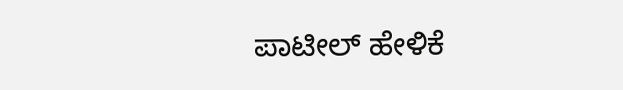ಪಾಟೀಲ್ ಹೇಳಿಕೆ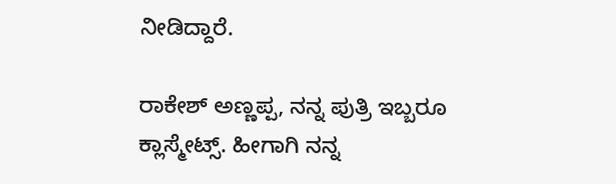ನೀಡಿದ್ದಾರೆ.

ರಾಕೇಶ್ ಅಣ್ಣಪ್ಪ, ನನ್ನ ಪುತ್ರಿ ಇಬ್ಬರೂ ಕ್ಲಾಸ್ಮೇಟ್ಸ್. ಹೀಗಾಗಿ ನನ್ನ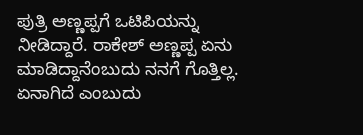ಪುತ್ರಿ ಅಣ್ಣಪ್ಪಗೆ ಒಟಿಪಿಯನ್ನು ನೀಡಿದ್ದಾರೆ. ರಾಕೇಶ್ ಅಣ್ಣಪ್ಪ ಏನು ಮಾಡಿದ್ದಾನೆಂಬುದು ನನಗೆ ಗೊತ್ತಿಲ್ಲ. ಏನಾಗಿದೆ ಎಂಬುದು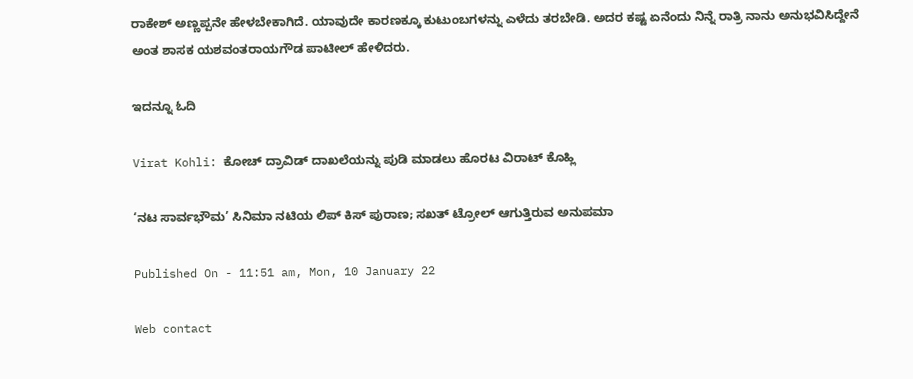ರಾಕೇಶ್ ಅಣ್ಣಪ್ಪನೇ ಹೇಳಬೇಕಾಗಿದೆ. ಯಾವುದೇ ಕಾರಣಕ್ಕೂ ಕುಟುಂಬಗಳನ್ನು ಎಳೆದು ತರಬೇಡಿ. ಅದರ ಕಷ್ಟ ಏನೆಂದು ನಿನ್ನೆ ರಾತ್ರಿ ನಾನು ಅನುಭವಿಸಿದ್ದೇನೆ ಅಂತ ಶಾಸಕ ಯಶವಂತರಾಯಗೌಡ ಪಾಟೀಲ್ ಹೇಳಿದರು.

ಇದನ್ನೂ ಓದಿ

Virat Kohli: ಕೋಚ್ ದ್ರಾವಿಡ್ ದಾಖಲೆಯನ್ನು ಪುಡಿ ಮಾಡಲು ಹೊರಟ ವಿರಾಟ್ ಕೊಹ್ಲಿ

‘ನಟ ಸಾರ್ವಭೌಮ’ ಸಿನಿಮಾ ನಟಿಯ ಲಿಪ್ ಕಿಸ್ ಪುರಾಣ; ಸಖತ್ ಟ್ರೋಲ್ ಆಗುತ್ತಿರುವ ಅನುಪಮಾ

Published On - 11:51 am, Mon, 10 January 22

Web contact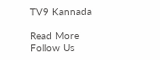TV9 Kannada

Read More
Follow Us